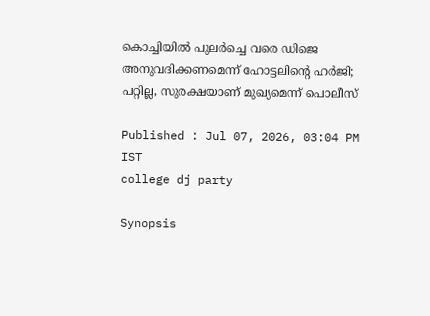കൊച്ചിയിൽ പുലർച്ചെ വരെ ഡിജെ അനുവദിക്കണമെന്ന് ഹോട്ടലിന്‍റെ ഹർജി; പറ്റില്ല, സുരക്ഷയാണ് മുഖ്യമെന്ന് പൊലീസ്

Published : Jul 07, 2026, 03:04 PM IST
college dj party

Synopsis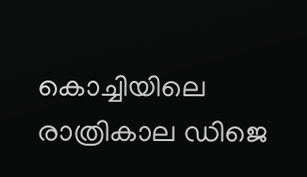കൊച്ചിയിലെ രാത്രികാല ഡിജെ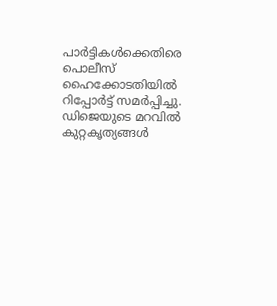പാര്‍ട്ടികള്‍ക്കെതിരെ പൊലീസ് ഹൈക്കോടതിയില്‍ റിപ്പോര്‍ട്ട് സമര്‍പ്പിച്ചു. ഡിജെയുടെ മറവില്‍ കുറ്റകൃത്യങ്ങള്‍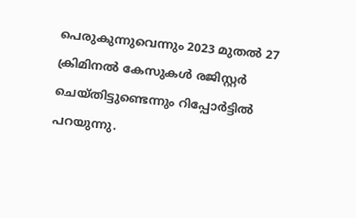പെരുകുന്നുവെന്നും 2023 മുതല്‍ 27 ക്രിമിനല്‍ കേസുകള്‍ രജിസ്റ്റര്‍ ചെയ്തിട്ടുണ്ടെന്നും റിപ്പോര്‍ട്ടില്‍ പറയുന്നു.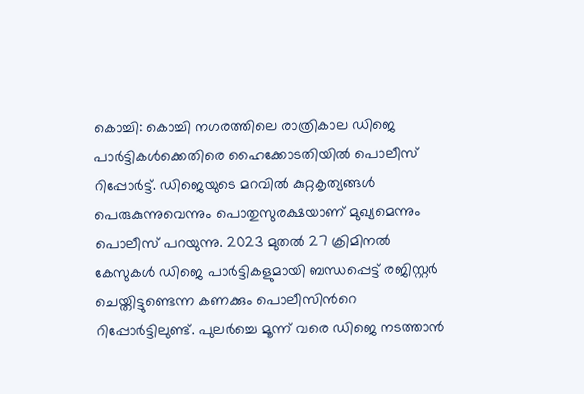കൊച്ചി: കൊച്ചി നഗരത്തിലെ രാത്രികാല ഡിജെ പാര്‍ട്ടികള്‍ക്കെതിരെ ഹൈക്കോടതിയില്‍ പൊലീസ് റിപ്പോര്‍ട്ട്. ഡിജെയുടെ മറവില്‍ കുറ്റകൃത്യങ്ങള്‍ പെരുകുന്നുവെന്നും പൊതുസുരക്ഷയാണ് മുഖ്യമെന്നും പൊലീസ് പറയുന്നു. 2023 മുതല്‍ 27 ക്രിമിനല്‍ കേസുകള്‍ ഡിജെ പാര്‍ട്ടികളുമായി ബന്ധപ്പെട്ട് രജിസ്റ്റര്‍ ചെയ്തിട്ടുണ്ടെന്ന കണക്കും പൊലീസിന്‍റെ റിപ്പോർട്ടിലുണ്ട്. പുലർച്ചെ മൂന്ന് വരെ ഡിജെ നടത്താന്‍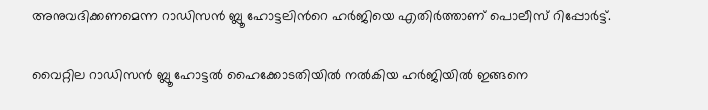അനുവദിക്കണമെന്ന റാഡിസന്‍ ബ്ലൂ ഹോട്ടലിന്‍റെ ഹർജിയെ എതിർത്താണ് പൊലീസ് റിപ്പോർട്ട്.

വൈറ്റില റാഡിസന്‍ ബ്ലൂ ഹോട്ടല്‍ ഹൈക്കോടതിയില്‍ നല്‍കിയ ഹര്‍ജിയില്‍ ഇങ്ങനെ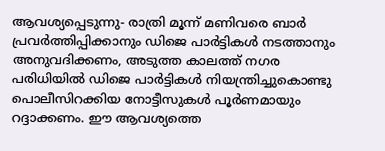ആവശ്യപ്പെടുന്നു- രാത്രി മൂന്ന് മണിവരെ ബാര്‍ പ്രവര്‍ത്തിപ്പിക്കാനും ഡിജെ പാര്‍ട്ടികള്‍ നടത്താനും അനുവദിക്കണം, അടുത്ത കാലത്ത് നഗര പരിധിയില്‍ ഡിജെ പാര്‍ട്ടികള്‍ നിയന്ത്രിച്ചുകൊണ്ടു പൊലീസിറക്കിയ നോട്ടീസുകള്‍ പൂര്‍ണമായും റദ്ദാക്കണം. ഈ ആവശ്യത്തെ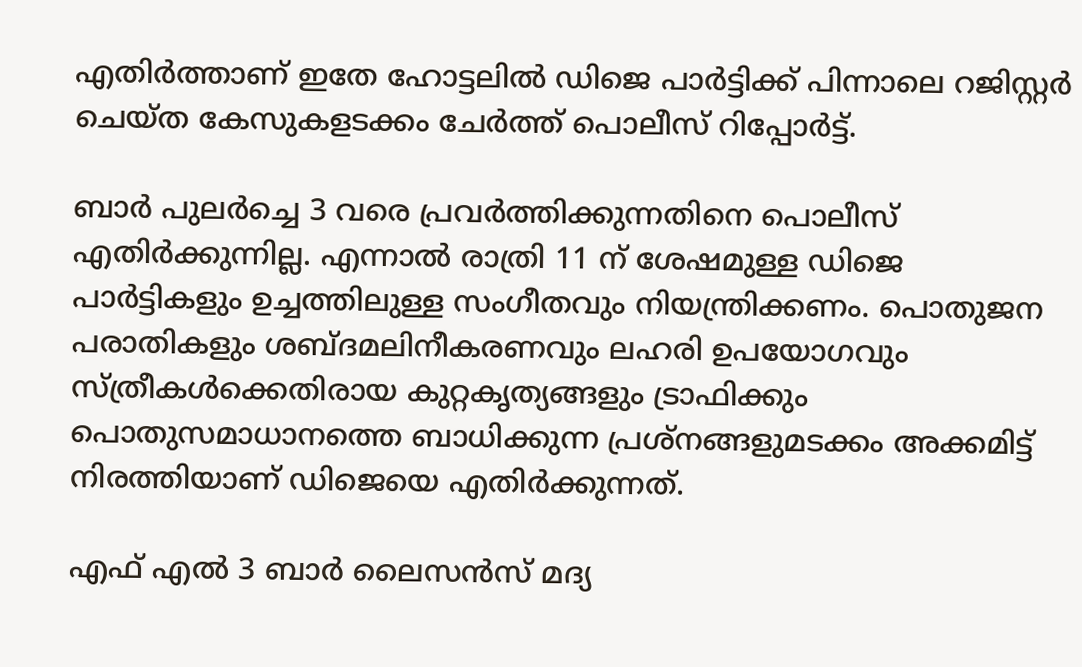എതിര്‍ത്താണ് ഇതേ ഹോട്ടലില്‍ ഡിജെ പാര്‍ട്ടിക്ക് പിന്നാലെ റജിസ്റ്റര്‍ ചെയ്ത കേസുകളടക്കം ചേര്‍ത്ത് പൊലീസ് റിപ്പോര്‍ട്ട്.

ബാര്‍ പുലര്‍ച്ചെ 3 വരെ പ്രവര്‍ത്തിക്കുന്നതിനെ പൊലീസ് എതിര്‍ക്കുന്നില്ല. എന്നാല്‍ രാത്രി 11 ന് ശേഷമുള്ള ഡിജെ പാര്‍ട്ടികളും ഉച്ചത്തിലുള്ള സംഗീതവും നിയന്ത്രിക്കണം. പൊതുജന പരാതികളും ശബ്ദമലിനീകരണവും ലഹരി ഉപയോഗവും സ്ത്രീകള്‍ക്കെതിരായ കുറ്റകൃത്യങ്ങളും ട്രാഫിക്കും പൊതുസമാധാനത്തെ ബാധിക്കുന്ന പ്രശ്നങ്ങളുമടക്കം അക്കമിട്ട് നിരത്തിയാണ് ഡിജെയെ എതിര്‍ക്കുന്നത്.

എഫ് എല്‍ 3 ബാര്‍ ലൈസന്‍സ് മദ്യ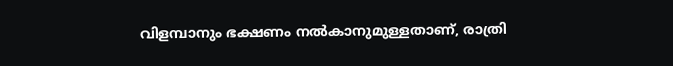വിളമ്പാനും ഭക്ഷണം നല്‍കാനുമുള്ളതാണ്, രാത്രി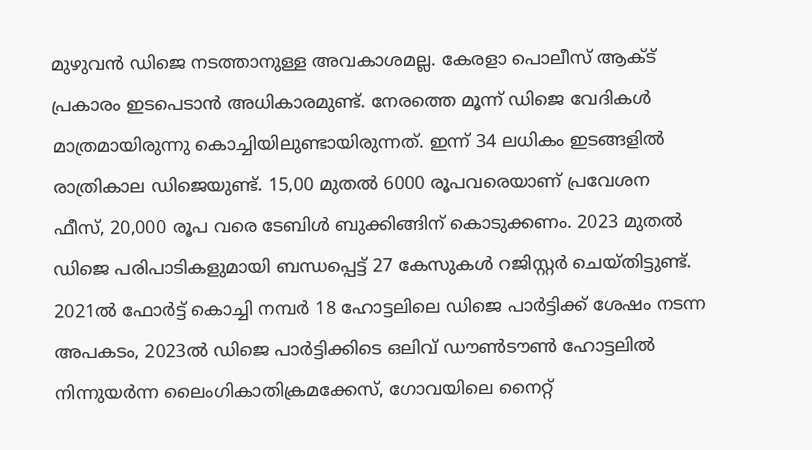മുഴുവന്‍ ഡിജെ നടത്താനുള്ള അവകാശമല്ല. കേരളാ പൊലീസ് ആക്ട് പ്രകാരം ഇടപെടാന്‍ അധികാരമുണ്ട്. നേരത്തെ മൂന്ന് ഡിജെ വേദികള്‍ മാത്രമായിരുന്നു കൊച്ചിയിലുണ്ടായിരുന്നത്. ഇന്ന് 34 ലധികം ഇടങ്ങളില്‍ രാത്രികാല ഡിജെയുണ്ട്. 15,00 മുതല്‍ 6000 രൂപവരെയാണ് പ്രവേശന ഫീസ്, 20,000 രൂപ വരെ ടേബിള്‍ ബുക്കിങ്ങിന് കൊടുക്കണം. 2023 മുതല്‍ ഡിജെ പരിപാടികളുമായി ബന്ധപ്പെട്ട് 27 കേസുകള്‍ റജിസ്റ്റര്‍ ചെയ്തിട്ടുണ്ട്. 2021ല്‍ ഫോര്‍ട്ട് കൊച്ചി നമ്പര്‍ 18 ഹോട്ടലിലെ ഡിജെ പാര്‍ട്ടിക്ക് ശേഷം നടന്ന അപകടം, 2023ല്‍ ഡിജെ പാര്‍ട്ടിക്കിടെ ഒലിവ് ഡൗണ്‍ടൗണ്‍ ഹോട്ടലില്‍ നിന്നുയര്‍ന്ന ലൈംഗികാതിക്രമക്കേസ്, ഗോവയിലെ നൈറ്റ്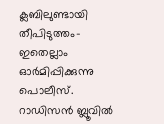ക്ലബിലുണ്ടായി തീപിടുത്തം- ഇതെല്ലാം ഓര്‍മിപ്പിക്കുന്നു പൊലീസ്. റാഡിസന്‍ ബ്ലൂവില്‍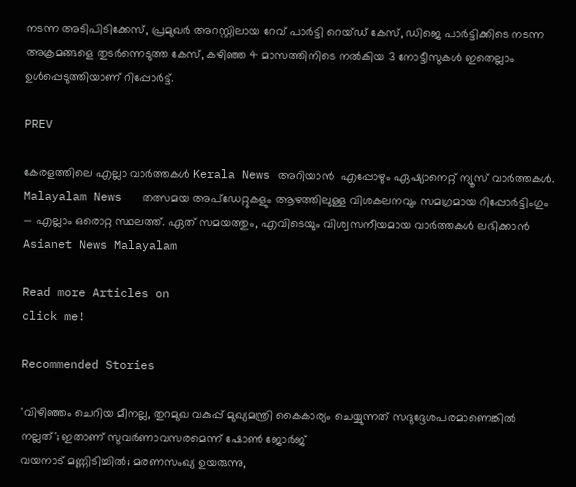നടന്ന അടിപിടിക്കേസ്, പ്രമുഖര്‍ അറസ്റ്റിലായ റേവ് പാര്‍ട്ടി റെയ്ഡ് കേസ്, ഡിജെ പാര്‍ട്ടിക്കിടെ നടന്ന അക്രമങ്ങളെ തുടര്‍ന്നെടുത്ത കേസ്, കഴിഞ്ഞ 4 മാസത്തിനിടെ നല്‍കിയ 3 നോട്ടീസുകള്‍ ഇതെല്ലാം ഉള്‍പ്പെടുത്തിയാണ് റിപ്പോര്‍ട്ട്.

PREV

കേരളത്തിലെ എല്ലാ വാർത്തകൾ Kerala News അറിയാൻ  എപ്പോഴും ഏഷ്യാനെറ്റ് ന്യൂസ് വാർത്തകൾ.  Malayalam News   തത്സമയ അപ്‌ഡേറ്റുകളും ആഴത്തിലുള്ള വിശകലനവും സമഗ്രമായ റിപ്പോർട്ടിംഗും — എല്ലാം ഒരൊറ്റ സ്ഥലത്ത്. ഏത് സമയത്തും, എവിടെയും വിശ്വസനീയമായ വാർത്തകൾ ലഭിക്കാൻ Asianet News Malayalam

Read more Articles on
click me!

Recommended Stories

'വിഴിഞ്ഞം ചെറിയ മീനല്ല, തുറമുഖ വകുപ്പ് മുഖ്യമന്ത്രി കൈകാര്യം ചെയ്യുന്നത് സദുദ്ദേശപരമാണെങ്കിൽ നല്ലത്'; ഇതാണ് സുവർണാവസരമെന്ന് ഷോണ്‍ ജോർജ്
വയനാട് മണ്ണിടിച്ചിൽ; മരണസംഖ്യ ഉയരുന്നു,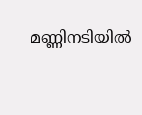മണ്ണിനടിയിൽ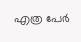എത്ര പേർ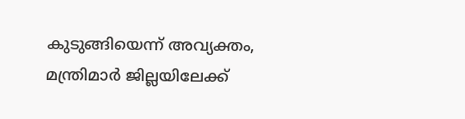കുടുങ്ങിയെന്ന് അവ്യക്തം, മന്ത്രിമാർ ജില്ലയിലേക്ക്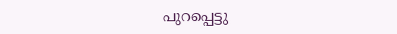പുറപ്പെട്ടു